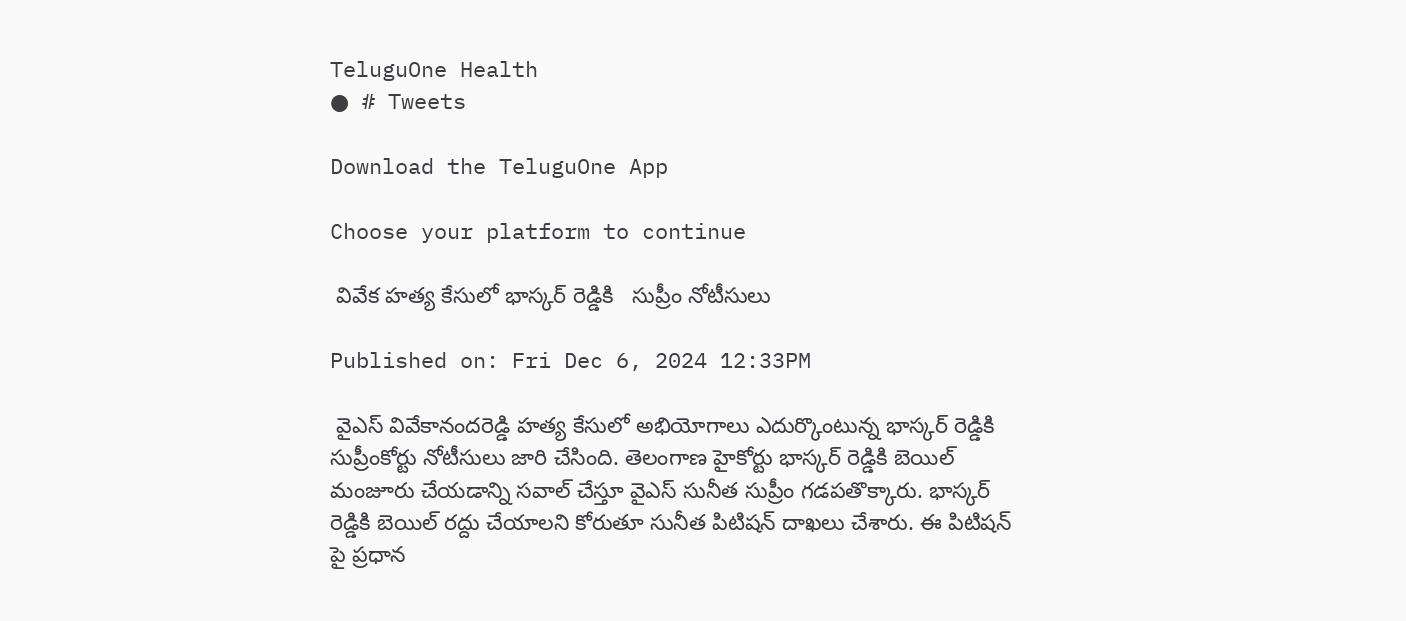TeluguOne Health
● # Tweets

Download the TeluguOne App

Choose your platform to continue

 వివేక హత్య కేసులో భాస్కర్ రెడ్డికి   సుప్రీం నోటీసులు

Published on: Fri Dec 6, 2024 12:33PM

 వైఎస్ వివేకానందరెడ్డి హత్య కేసులో అభియోగాలు ఎదుర్కొంటున్న భాస్కర్ రెడ్డికి సుప్రీంకోర్టు నోటీసులు జారి చేసింది. తెలంగాణ హైకోర్టు భాస్కర్ రెడ్డికి బెయిల్ మంజూరు చేయడాన్ని సవాల్ చేస్తూ వైఎస్ సునీత సుప్రీం గడపతొక్కారు. భాస్కర్ రెడ్డికి బెయిల్ రద్దు చేయాలని కోరుతూ సునీత పిటిషన్ దాఖలు చేశారు. ఈ పిటిషన్ పై ప్రధాన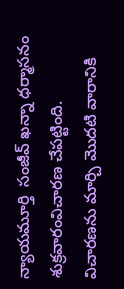న్యాయమూర్తి  సంజీవ్ ఖన్నా ధర్మాసనం శుక్రవారంవిచారణ చేపట్టింది.
విచారణను మార్చి మొదటి వారానికి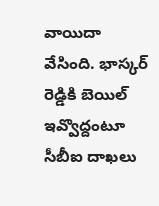వాయిదా వేసింది. భాస్కర్ రెడ్డికి బెయిల్ ఇవ్వొద్దంటూ సీబీఐ దాఖలు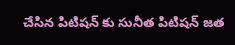చేసిన పిటిషన్ కు సునీత పిటిషన్ జత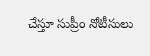చేస్తూ సుప్రీం నోటీసులు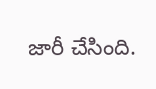జారీ చేసింది.